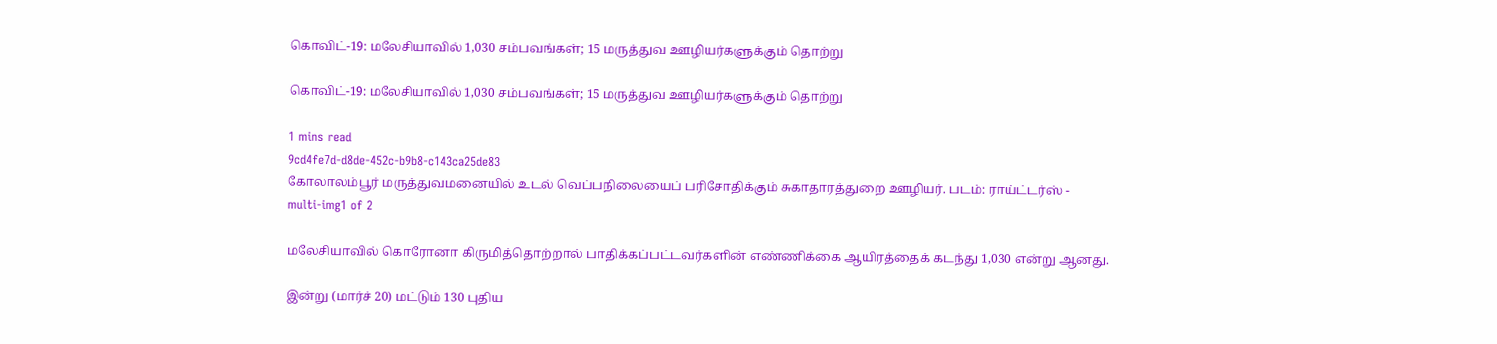கொவிட்-19: மலேசியாவில் 1,030 சம்பவங்கள்; 15 மருத்துவ ஊழியர்களுக்கும் தொற்று

கொவிட்-19: மலேசியாவில் 1,030 சம்பவங்கள்; 15 மருத்துவ ஊழியர்களுக்கும் தொற்று

1 mins read
9cd4fe7d-d8de-452c-b9b8-c143ca25de83
கோலாலம்பூர் மருத்துவமனையில் உடல் வெப்பநிலையைப் பரிசோதிக்கும் சுகாதாரத்துறை ஊழியர். படம்: ராய்ட்டர்ஸ் -
multi-img1 of 2

மலேசியாவில் கொரோனா கிருமித்தொற்றால் பாதிக்கப்பட்டவர்களின் எண்ணிக்கை ஆயிரத்தைக் கடந்து 1,030 என்று ஆனது.

இன்று (மார்ச் 20) மட்டும் 130 புதிய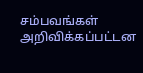சம்பவங்கள் அறிவிக்கப்பட்டன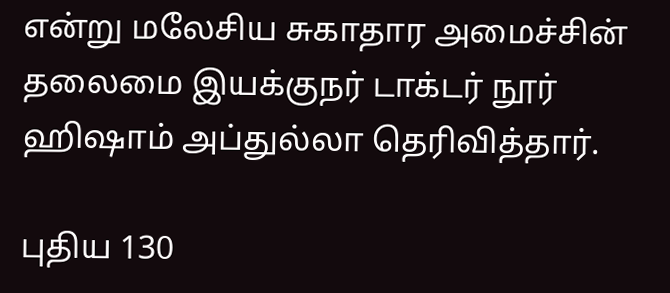என்று மலேசிய சுகாதார அமைச்சின் தலைமை இயக்குநர் டாக்டர் நூர் ஹிஷாம் அப்துல்லா தெரிவித்தார்.

புதிய 130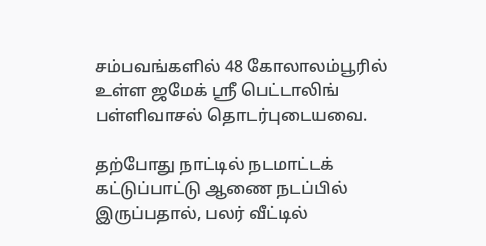சம்பவங்களில் 48 கோலாலம்பூரில் உள்ள ஜமேக் ஸ்ரீ பெட்டாலிங் பள்ளிவாசல் தொடர்புடையவை.

தற்போது நாட்டில் நடமாட்டக் கட்டுப்பாட்டு ஆணை நடப்பில் இருப்பதால், பலர் வீட்டில்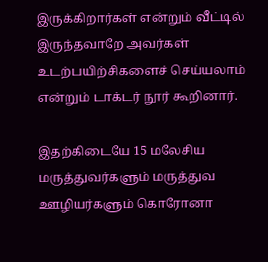இருக்கிறார்கள் என்றும் வீட்டில் இருந்தவாறே அவர்கள் உடற்பயிற்சிகளைச் செய்யலாம் என்றும் டாக்டர் நூர் கூறினார்.

இதற்கிடையே 15 மலேசிய மருத்துவர்களும் மருத்துவ ஊழியர்களும் கொரோனா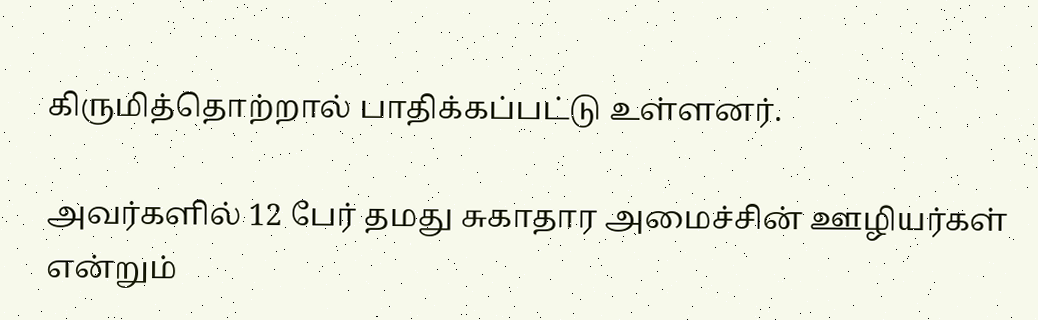கிருமித்தொற்றால் பாதிக்கப்பட்டு உள்ளனர்.

அவர்களில் 12 பேர் தமது சுகாதார அமைச்சின் ஊழியர்கள் என்றும்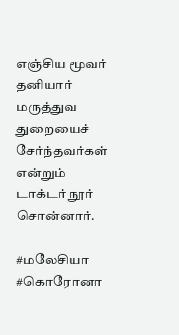எஞ்சிய மூவர் தனியார் மருத்துவ துறையைச் சேர்ந்தவர்கள் என்றும் டாக்டர் நூர் சொன்னார்.

#மலேசியா #கொரோனா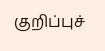குறிப்புச்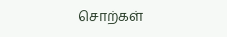சொற்கள்